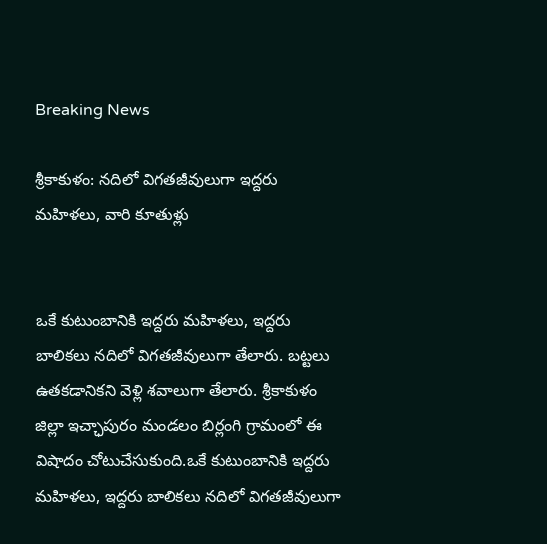Breaking News

శ్రీకాకుళం: నదిలో విగతజీవులుగా ఇద్దరు మహిళలు, వారి కూతుళ్లు


ఒకే కుటుంబానికి ఇద్దరు మహిళలు, ఇద్దరు బాలికలు నదిలో విగతజీవులుగా తేలారు. బట్టలు ఉతకడానికని వెళ్లి శవాలుగా తేలారు. శ్రీకాకుళం జిల్లా ఇచ్ఛాపురం మండలం బిర్లంగి గ్రామంలో ఈ విషాదం చోటుచేసుకుంది.ఒకే కుటుంబానికి ఇద్దరు మహిళలు, ఇద్దరు బాలికలు నదిలో విగతజీవులుగా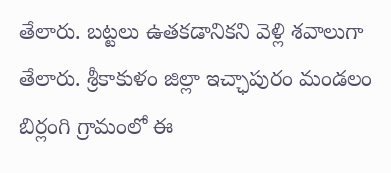తేలారు. బట్టలు ఉతకడానికని వెళ్లి శవాలుగా తేలారు. శ్రీకాకుళం జిల్లా ఇచ్ఛాపురం మండలం బిర్లంగి గ్రామంలో ఈ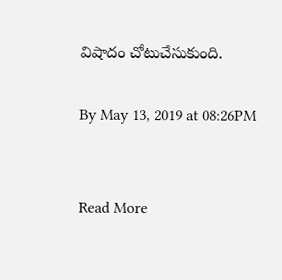విషాదం చోటుచేసుకుంది.

By May 13, 2019 at 08:26PM


Read More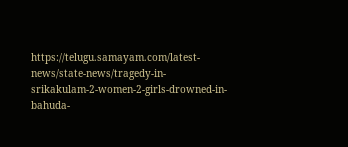https://telugu.samayam.com/latest-news/state-news/tragedy-in-srikakulam-2-women-2-girls-drowned-in-bahuda-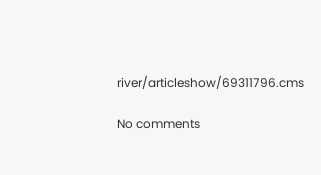river/articleshow/69311796.cms

No comments